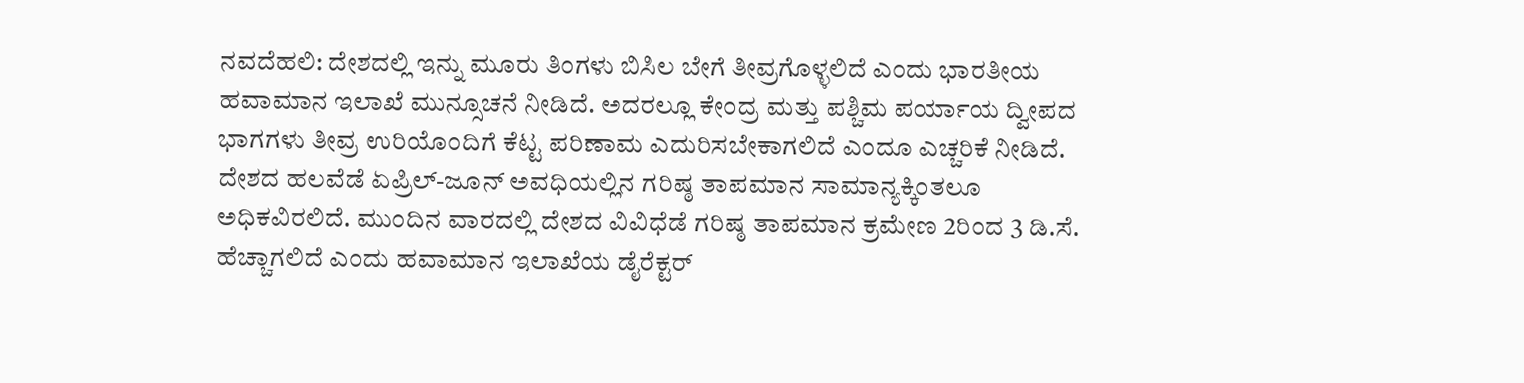ನವದೆಹಲಿ: ದೇಶದಲ್ಲಿ ಇನ್ನು ಮೂರು ತಿಂಗಳು ಬಿಸಿಲ ಬೇಗೆ ತೀವ್ರಗೊಳ್ಳಲಿದೆ ಎಂದು ಭಾರತೀಯ ಹವಾಮಾನ ಇಲಾಖೆ ಮುನ್ಸೂಚನೆ ನೀಡಿದೆ. ಅದರಲ್ಲೂ ಕೇಂದ್ರ ಮತ್ತು ಪಶ್ಚಿಮ ಪರ್ಯಾಯ ದ್ವೀಪದ ಭಾಗಗಳು ತೀವ್ರ ಉರಿಯೊಂದಿಗೆ ಕೆಟ್ಟ ಪರಿಣಾಮ ಎದುರಿಸಬೇಕಾಗಲಿದೆ ಎಂದೂ ಎಚ್ಚರಿಕೆ ನೀಡಿದೆ.
ದೇಶದ ಹಲವೆಡೆ ಏಪ್ರಿಲ್-ಜೂನ್ ಅವಧಿಯಲ್ಲಿನ ಗರಿಷ್ಠ ತಾಪಮಾನ ಸಾಮಾನ್ಯಕ್ಕಿಂತಲೂ ಅಧಿಕವಿರಲಿದೆ. ಮುಂದಿನ ವಾರದಲ್ಲಿ ದೇಶದ ವಿವಿಧೆಡೆ ಗರಿಷ್ಠ ತಾಪಮಾನ ಕ್ರಮೇಣ 2ರಿಂದ 3 ಡಿ.ಸೆ. ಹೆಚ್ಚಾಗಲಿದೆ ಎಂದು ಹವಾಮಾನ ಇಲಾಖೆಯ ಡೈರೆಕ್ಟರ್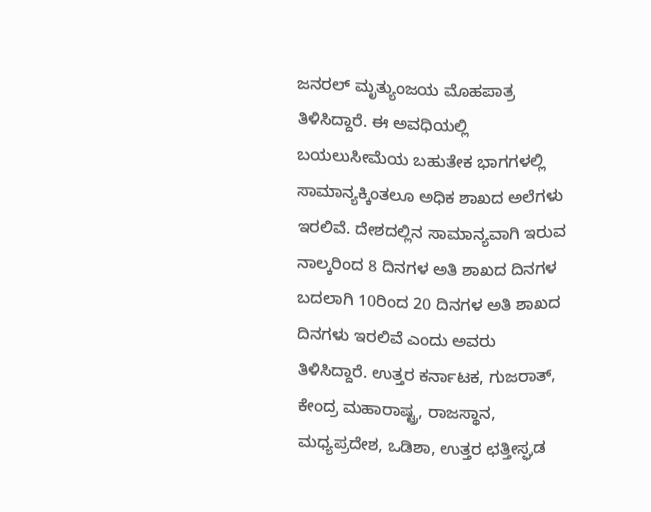ಜನರಲ್ ಮೃತ್ಯುಂಜಯ ಮೊಹಪಾತ್ರ ತಿಳಿಸಿದ್ದಾರೆ. ಈ ಅವಧಿಯಲ್ಲಿ ಬಯಲುಸೀಮೆಯ ಬಹುತೇಕ ಭಾಗಗಳಲ್ಲಿ ಸಾಮಾನ್ಯಕ್ಕಿಂತಲೂ ಅಧಿಕ ಶಾಖದ ಅಲೆಗಳು ಇರಲಿವೆ. ದೇಶದಲ್ಲಿನ ಸಾಮಾನ್ಯವಾಗಿ ಇರುವ ನಾಲ್ಕರಿಂದ 8 ದಿನಗಳ ಅತಿ ಶಾಖದ ದಿನಗಳ ಬದಲಾಗಿ 10ರಿಂದ 20 ದಿನಗಳ ಅತಿ ಶಾಖದ ದಿನಗಳು ಇರಲಿವೆ ಎಂದು ಅವರು ತಿಳಿಸಿದ್ದಾರೆ. ಉತ್ತರ ಕರ್ನಾಟಕ, ಗುಜರಾತ್, ಕೇಂದ್ರ ಮಹಾರಾಷ್ಟ್ರ, ರಾಜಸ್ಥಾನ, ಮಧ್ಯಪ್ರದೇಶ, ಒಡಿಶಾ, ಉತ್ತರ ಛತ್ತೀಸ್ಘಡ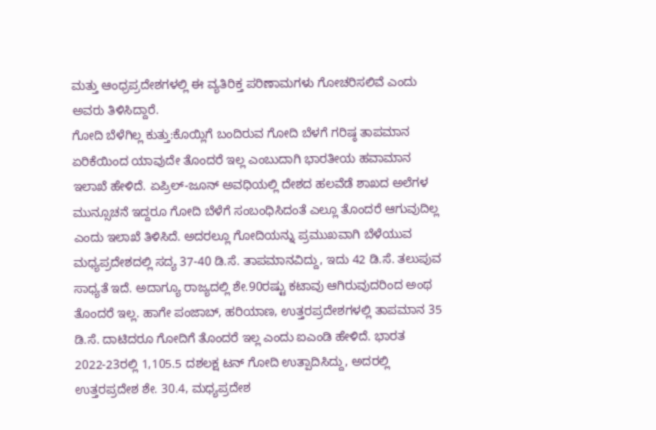ಮತ್ತು ಆಂಧ್ರಪ್ರದೇಶಗಳಲ್ಲಿ ಈ ವ್ಯತಿರಿಕ್ತ ಪರಿಣಾಮಗಳು ಗೋಚರಿಸಲಿವೆ ಎಂದು ಅವರು ತಿಳಿಸಿದ್ದಾರೆ.
ಗೋದಿ ಬೆಳೆಗಿಲ್ಲ ಕುತ್ತು:ಕೊಯ್ಲಿಗೆ ಬಂದಿರುವ ಗೋದಿ ಬೆಳಗೆ ಗರಿಷ್ಠ ತಾಪಮಾನ ಏರಿಕೆಯಿಂದ ಯಾವುದೇ ತೊಂದರೆ ಇಲ್ಲ ಎಂಬುದಾಗಿ ಭಾರತೀಯ ಹವಾಮಾನ ಇಲಾಖೆ ಹೇಳಿದೆ. ಏಪ್ರಿಲ್-ಜೂನ್ ಅವಧಿಯಲ್ಲಿ ದೇಶದ ಹಲವೆಡೆ ಶಾಖದ ಅಲೆಗಳ ಮುನ್ಸೂಚನೆ ಇದ್ದರೂ ಗೋದಿ ಬೆಳೆಗೆ ಸಂಬಂಧಿಸಿದಂತೆ ಎಲ್ಲೂ ತೊಂದರೆ ಆಗುವುದಿಲ್ಲ ಎಂದು ಇಲಾಖೆ ತಿಳಿಸಿದೆ. ಅದರಲ್ಲೂ ಗೋದಿಯನ್ನು ಪ್ರಮುಖವಾಗಿ ಬೆಳೆಯುವ ಮಧ್ಯಪ್ರದೇಶದಲ್ಲಿ ಸದ್ಯ 37-40 ಡಿ.ಸೆ. ತಾಪಮಾನವಿದ್ದು, ಇದು 42 ಡಿ.ಸೆ. ತಲುಪುವ ಸಾಧ್ಯತೆ ಇದೆ. ಅದಾಗ್ಯೂ ರಾಜ್ಯದಲ್ಲಿ ಶೇ.90ರಷ್ಟು ಕಟಾವು ಆಗಿರುವುದರಿಂದ ಅಂಥ ತೊಂದರೆ ಇಲ್ಲ. ಹಾಗೇ ಪಂಜಾಬ್, ಹರಿಯಾಣ, ಉತ್ತರಪ್ರದೇಶಗಳಲ್ಲಿ ತಾಪಮಾನ 35 ಡಿ.ಸೆ. ದಾಟಿದರೂ ಗೋದಿಗೆ ತೊಂದರೆ ಇಲ್ಲ ಎಂದು ಐಎಂಡಿ ಹೇಳಿದೆ. ಭಾರತ 2022-23ರಲ್ಲಿ 1,105.5 ದಶಲಕ್ಷ ಟನ್ ಗೋದಿ ಉತ್ಪಾದಿಸಿದ್ದು, ಅದರಲ್ಲಿ ಉತ್ತರಪ್ರದೇಶ ಶೇ. 30.4, ಮಧ್ಯಪ್ರದೇಶ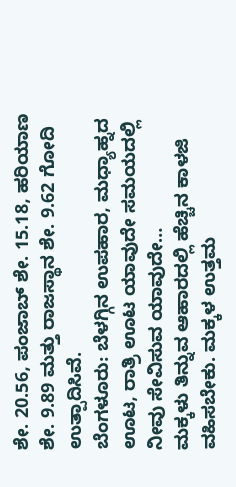ಶೇ. 20.56, ಪಂಜಾಬ್ ಶೇ. 15.18, ಹರಿಯಾಣ ಶೇ. 9.89 ಮತ್ತು ರಾಜಸ್ಥಾನ ಶೇ. 9.62 ಗೋದಿ ಉತ್ಪಾದಿಸಿವೆ.
ಬೆಂಗಳೂರು: ಬೆಳಗ್ಗಿನ ಉಪಹಾರ, ಮಧ್ಯಾಹ್ನದ ಊಟ, ರಾತ್ರಿ ಊಟ ಯಾವುದೇ ಸಮಯದಲ್ಲಿ ನೀವು ಸೇವಿಸುವ ಯಾವುದೇ…
ಮಕ್ಕಳು ತಿನ್ನುವ ಆಹಾರದಲ್ಲಿ ಹೆಚ್ಚಿನ ಕಾಳಜಿ ವಹಿಸಬೇಕು. ಮಕ್ಕಳ ಉತ್ತಮ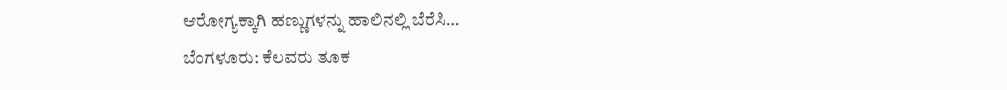ಆರೋಗ್ಯಕ್ಕಾಗಿ ಹಣ್ಣುಗಳನ್ನು ಹಾಲಿನಲ್ಲಿ ಬೆರೆಸಿ…
ಬೆಂಗಳೂರು: ಕೆಲವರು ತೂಕ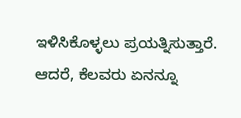ಇಳಿಸಿಕೊಳ್ಳಲು ಪ್ರಯತ್ನಿಸುತ್ತಾರೆ. ಆದರೆ, ಕೆಲವರು ಏನನ್ನೂ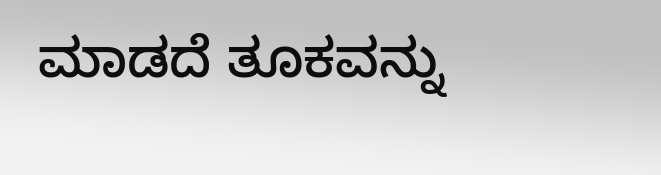ಮಾಡದೆ ತೂಕವನ್ನು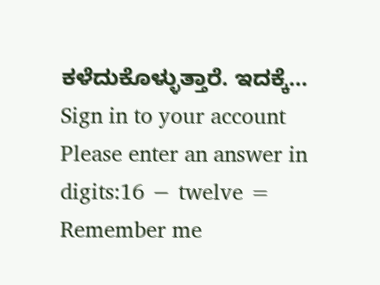ಕಳೆದುಕೊಳ್ಳುತ್ತಾರೆ. ಇದಕ್ಕೆ…
Sign in to your account
Please enter an answer in digits:16 − twelve =
Remember me